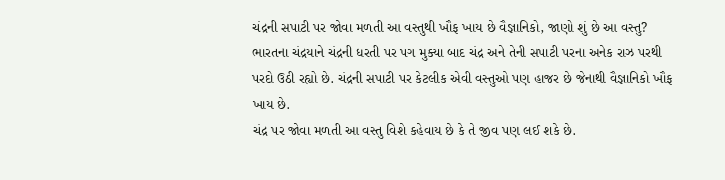ચંદ્રની સપાટી પર જોવા મળતી આ વસ્તુથી ખૌફ ખાય છે વૈજ્ઞાનિકો, જાણો શું છે આ વસ્તુ?
ભારતના ચંદ્રયાને ચંદ્રની ધરતી પર પગ મુક્યા બાદ ચંદ્ર અને તેની સપાટી પરના અનેક રાઝ પરથી પરદો ઉઠી રહ્યો છે. ચંદ્રની સપાટી પર કેટલીક એવી વસ્તુઓ પણ હાજર છે જેનાથી વૈજ્ઞાનિકો ખૌફ ખાય છે.
ચંદ્ર પર જોવા મળતી આ વસ્તુ વિશે કહેવાય છે કે તે જીવ પણ લઈ શકે છે.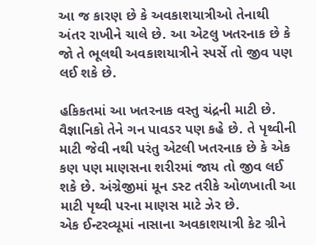આ જ કારણ છે કે અવકાશયાત્રીઓ તેનાથી અંતર રાખીને ચાલે છે. આ એટલુ ખતરનાક છે કે જો તે ભૂલથી અવકાશયાત્રીને સ્પર્સે તો જીવ પણ લઈ શકે છે.

હકિકતમાં આ ખતરનાક વસ્તુ ચંદ્રની માટી છે. વૈજ્ઞાનિકો તેને ગન પાવડર પણ કહે છે. તે પૃથ્વીની માટી જેવી નથી પરંતુ એટલી ખતરનાક છે કે એક કણ પણ માણસના શરીરમાં જાય તો જીવ લઈ શકે છે. અંગ્રેજીમાં મૂન ડસ્ટ તરીકે ઓળખાતી આ માટી પૃથ્વી પરના માણસ માટે ઝેર છે.
એક ઈન્ટરવ્યૂમાં નાસાના અવકાશયાત્રી કેટ ગ્રીને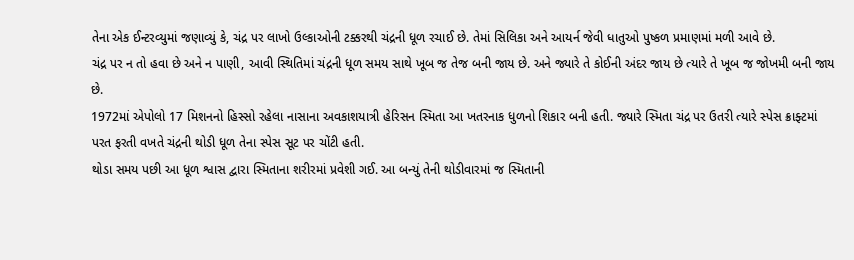તેના એક ઈન્ટરવ્યુમાં જણાવ્યું કે, ચંદ્ર પર લાખો ઉલ્કાઓની ટક્કરથી ચંદ્રની ધૂળ રચાઈ છે. તેમાં સિલિકા અને આયર્ન જેવી ધાતુઓ પુષ્કળ પ્રમાણમાં મળી આવે છે.
ચંદ્ર પર ન તો હવા છે અને ન પાણી, આવી સ્થિતિમાં ચંદ્રની ધૂળ સમય સાથે ખૂબ જ તેજ બની જાય છે. અને જ્યારે તે કોઈની અંદર જાય છે ત્યારે તે ખૂબ જ જોખમી બની જાય છે.
1972માં એપોલો 17 મિશનનો હિસ્સો રહેલા નાસાના અવકાશયાત્રી હેરિસન સ્મિતા આ ખતરનાક ધુળનો શિકાર બની હતી. જ્યારે સ્મિતા ચંદ્ર પર ઉતરી ત્યારે સ્પેસ ક્રાફ્ટમાં પરત ફરતી વખતે ચંદ્રની થોડી ધૂળ તેના સ્પેસ સૂટ પર ચોંટી હતી.
થોડા સમય પછી આ ધૂળ શ્વાસ દ્વારા સ્મિતાના શરીરમાં પ્રવેશી ગઈ. આ બન્યું તેની થોડીવારમાં જ સ્મિતાની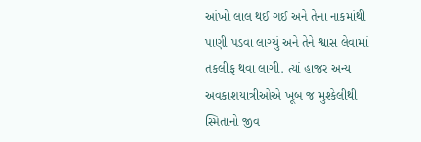આંખો લાલ થઈ ગઈ અને તેના નાકમાંથી પાણી પડવા લાગ્યું અને તેને શ્વાસ લેવામાં તકલીફ થવા લાગી. ત્યાં હાજર અન્ય અવકાશયાત્રીઓએ ખૂબ જ મુશ્કેલીથી સ્મિતાનો જીવ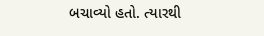બચાવ્યો હતો. ત્યારથી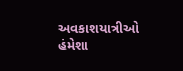અવકાશયાત્રીઓ હંમેશા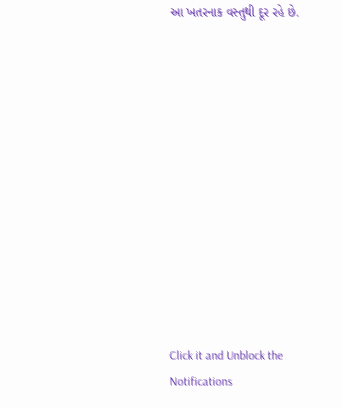આ ખતરનાક વસ્તુથી દૂર રહે છે.












Click it and Unblock the Notifications